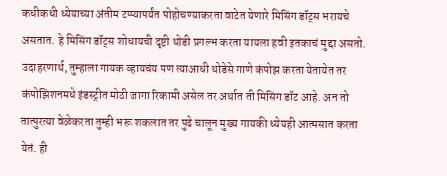कधीकधी ध्येयाच्या अंतीम टप्प्यापर्यंत पोहोचण्याकरता वाटेत येणारे मिसिंग डॉट्स भरायचे असतात. हे मिसिंग डॉट्स शोधायची दृष्टी थोडी प्रगल्भ करता यायला हवी इतकाचं मुद्दा असतो. उदाहरणार्थ, तुम्हाला गायक व्हायचंय पण त्याआधी थोडेसे गाणे कंपोझ करता येतायेत तर कंपोझिशनमधे इंडस्ट्रीत मोठी जागा रिकामी असेल तर अर्थात ती मिसिंग डॉट आहे. अन तो तात्पुरत्या वेळेकरता तुम्ही भरू शकलात तर पुढे चालून मुख्य गायकी ध्येयही आत्मसात करता येतं. ही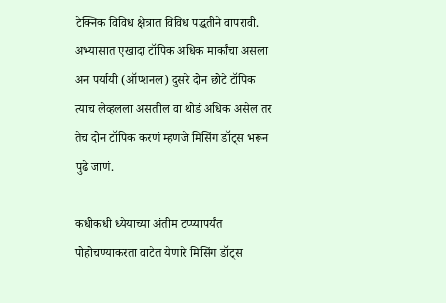टेक्निक विविध क्षेत्रात विविध पद्धतीने वापरावी. अभ्यासात एखादा टॉपिक अधिक मार्कांचा असला अन पर्यायी (ऑप्शनल) दुसरे दोन छोटे टॉपिक त्याच लेव्हलला असतील वा थोडं अधिक असेल तर तेच दोन टॉपिक करणं म्हणजे मिसिंग डॉट्स भरून पुढे जाणं.

कधीकधी ध्येयाच्या अंतीम टप्प्यापर्यंत पोहोचण्याकरता वाटेत येणारे मिसिंग डॉट्स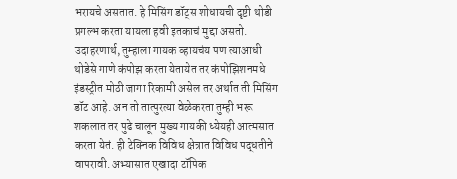भरायचे असतात. हे मिसिंग डॉट्स शोधायची दृष्टी थोडी प्रगल्भ करता यायला हवी इतकाचं मुद्दा असतो. उदाहरणार्थ, तुम्हाला गायक व्हायचंय पण त्याआधी थोडेसे गाणे कंपोझ करता येतायेत तर कंपोझिशनमधे इंडस्ट्रीत मोठी जागा रिकामी असेल तर अर्थात ती मिसिंग डॉट आहे. अन तो तात्पुरत्या वेळेकरता तुम्ही भरू शकलात तर पुढे चालून मुख्य गायकी ध्येयही आत्मसात करता येतं. ही टेक्निक विविध क्षेत्रात विविध पद्धतीने वापरावी. अभ्यासात एखादा टॉपिक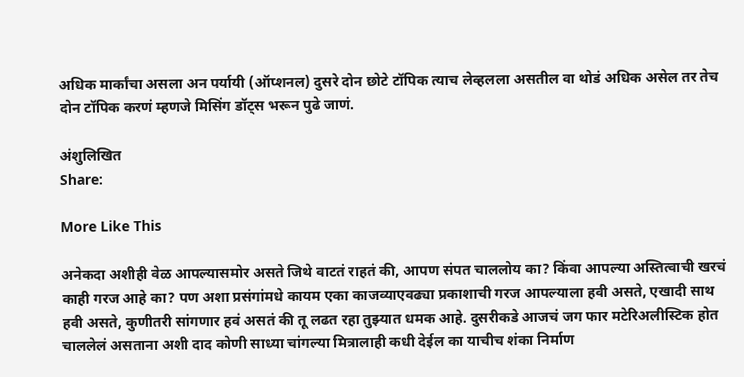अधिक मार्कांचा असला अन पर्यायी (ऑप्शनल) दुसरे दोन छोटे टॉपिक त्याच लेव्हलला असतील वा थोडं अधिक असेल तर तेच दोन टॉपिक करणं म्हणजे मिसिंग डॉट्स भरून पुढे जाणं.

अंशुलिखित
Share:

More Like This

अनेकदा अशीही वेळ आपल्यासमोर असते जिथे वाटतं राहतं की, आपण संपत चाललोय का? किंवा आपल्या अस्तित्वाची खरचं काही गरज आहे का? पण अशा प्रसंगांमधे कायम एका काजव्याएवढ्या प्रकाशाची गरज आपल्याला हवी असते, एखादी साथ हवी असते, कुणीतरी सांगणार हवं असतं की तू लढत रहा तुझ्यात धमक आहे. दुसरीकडे आजचं जग फार मटेरिअलीस्टिक होत चाललेलं असताना अशी दाद कोणी साध्या चांगल्या मित्रालाही कधी देईल का याचीच शंका निर्माण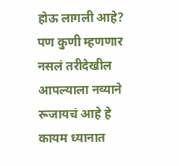होऊ लागली आहे? पण कुणी म्हणणार नसलं तरीदेखील आपल्याला नव्याने रूजायचं आहे हे कायम ध्यानात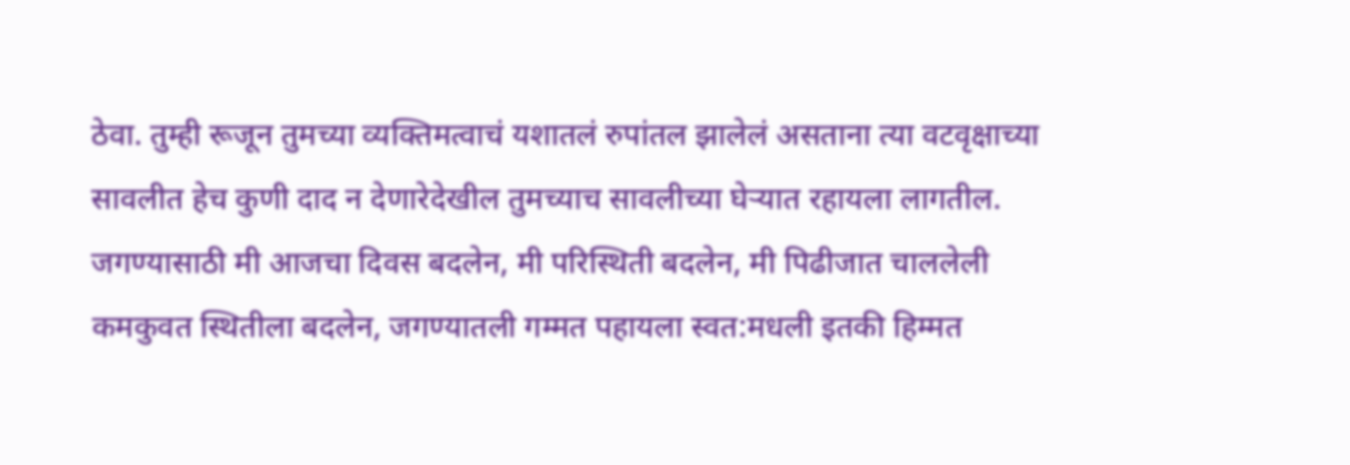ठेवा. तुम्ही रूजून तुमच्या व्यक्तिमत्वाचं यशातलं रुपांतल झालेलं असताना त्या वटवृक्षाच्या सावलीत हेच कुणी दाद न देणारेदेखील तुमच्याच सावलीच्या घेऱ्यात रहायला लागतील. जगण्यासाठी मी आजचा दिवस बदलेन, मी परिस्थिती बदलेन, मी पिढीजात चाललेली कमकुवत स्थितीला बदलेन, जगण्यातली गम्मत पहायला स्वत:मधली इतकी हिम्मत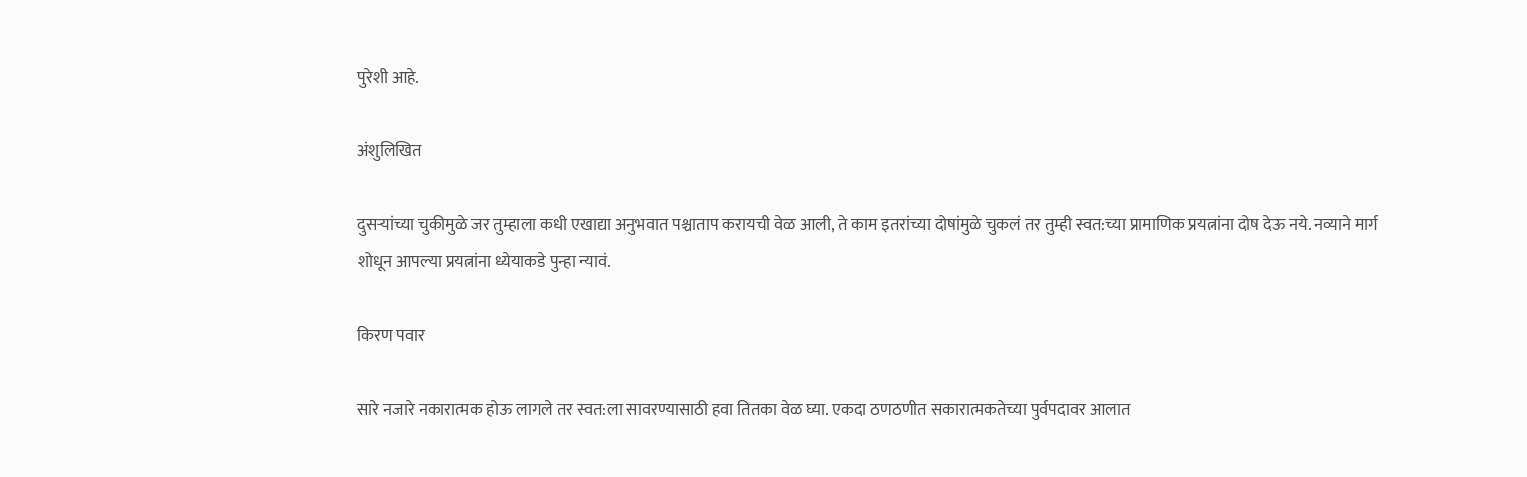पुरेशी आहे.

अंशुलिखित

दुसऱ्यांच्या चुकीमुळे जर तुम्हाला कधी एखाद्या अनुभवात पश्चाताप करायची वेळ आली, ते काम इतरांच्या दोषांमुळे चुकलं तर तुम्ही स्वत:च्या प्रामाणिक प्रयत्नांना दोष देऊ नये. नव्याने मार्ग शोधून आपल्या प्रयत्नांना ध्येयाकडे पुन्हा न्यावं.

किरण पवार

सारे नजारे नकारात्मक होऊ लागले तर स्वत:ला सावरण्यासाठी हवा तितका वेळ घ्या. एकदा ठणठणीत सकारात्मकतेच्या पुर्वपदावर आलात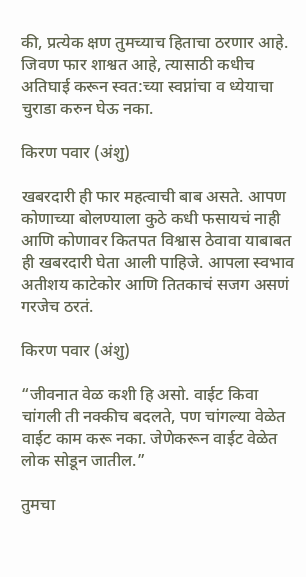की, प्रत्येक क्षण तुमच्याच हिताचा ठरणार आहे. जिवण फार शाश्वत आहे, त्यासाठी कधीच अतिघाई करून स्वत:च्या स्वप्नांचा व ध्येयाचा चुराडा करुन घेऊ नका.

किरण पवार (अंशु)

खबरदारी ही फार महत्वाची बाब असते. आपण कोणाच्या बोलण्याला कुठे कधी फसायचं नाही आणि कोणावर कितपत विश्वास ठेवावा याबाबत ही खबरदारी घेता आली पाहिजे. आपला स्वभाव अतीशय काटेकोर आणि तितकाचं सजग असणं गरजेच ठरतं.

किरण पवार (अंशु)

“जीवनात वेळ कशी हि असो. वाईट किवा चांगली ती नक्कीच बदलते, पण चांगल्या वेळेत वाईट काम करू नका. जेणेकरून वाईट वेळेत लोक सोडून जातील.”

तुमचा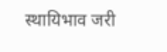स्थायिभाव जरी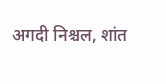अगदी निश्चल, शांत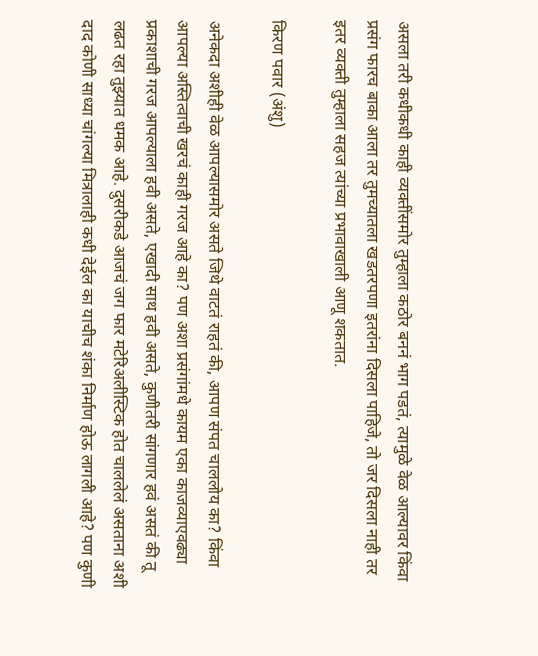असला तरी कधीकधी काही व्यक्तींसमोर तुम्हाला कठोर बननं भाग पडतं, त्यामुळे वेळ आल्यावर किंवा प्रसंग फारच बाका आला तर तुमच्यातला खडतरपणा इतरांना दिसला पाहिजे, तो जर दिसला नाही तर इतर व्यक्ती तुम्हाला सहज त्यांच्या प्रभावाखाली आणू शकतात.

किरण पवार (अंशु)

अनेकदा अशीही वेळ आपल्यासमोर असते जिथे वाटतं राहतं की, आपण संपत चाललोय का? किंवा आपल्या अस्तित्वाची खरचं काही गरज आहे का? पण अशा प्रसंगांमधे कायम एका काजव्याएवढ्या प्रकाशाची गरज आपल्याला हवी असते, एखादी साथ हवी असते, कुणीतरी सांगणार हवं असतं की तू लढत रहा तुझ्यात धमक आहे. दुसरीकडे आजचं जग फार मटेरिअलीस्टिक होत चाललेलं असताना अशी दाद कोणी साध्या चांगल्या मित्रालाही कधी देईल का याचीच शंका निर्माण होऊ लागली आहे? पण कुणी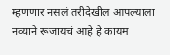म्हणणार नसलं तरीदेखील आपल्याला नव्याने रूजायचं आहे हे कायम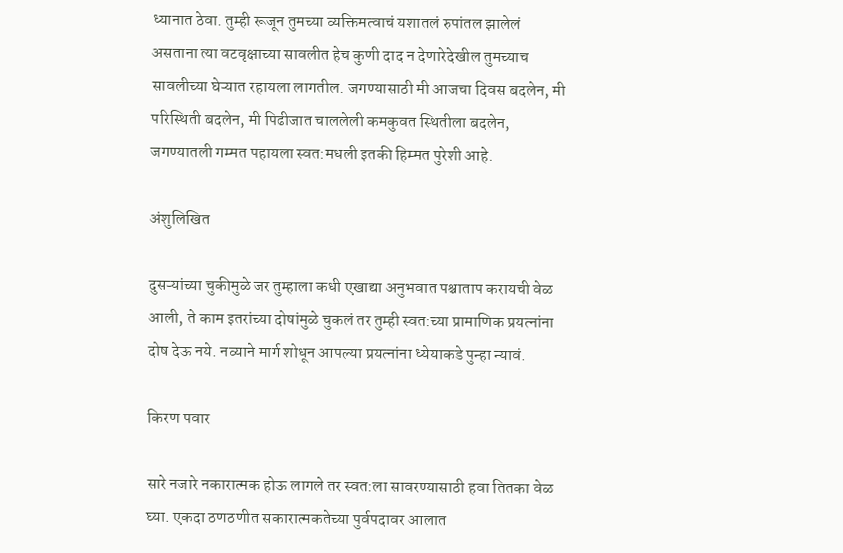ध्यानात ठेवा. तुम्ही रूजून तुमच्या व्यक्तिमत्वाचं यशातलं रुपांतल झालेलं असताना त्या वटवृक्षाच्या सावलीत हेच कुणी दाद न देणारेदेखील तुमच्याच सावलीच्या घेऱ्यात रहायला लागतील. जगण्यासाठी मी आजचा दिवस बदलेन, मी परिस्थिती बदलेन, मी पिढीजात चाललेली कमकुवत स्थितीला बदलेन, जगण्यातली गम्मत पहायला स्वत:मधली इतकी हिम्मत पुरेशी आहे.

अंशुलिखित

दुसऱ्यांच्या चुकीमुळे जर तुम्हाला कधी एखाद्या अनुभवात पश्चाताप करायची वेळ आली, ते काम इतरांच्या दोषांमुळे चुकलं तर तुम्ही स्वत:च्या प्रामाणिक प्रयत्नांना दोष देऊ नये. नव्याने मार्ग शोधून आपल्या प्रयत्नांना ध्येयाकडे पुन्हा न्यावं.

किरण पवार

सारे नजारे नकारात्मक होऊ लागले तर स्वत:ला सावरण्यासाठी हवा तितका वेळ घ्या. एकदा ठणठणीत सकारात्मकतेच्या पुर्वपदावर आलात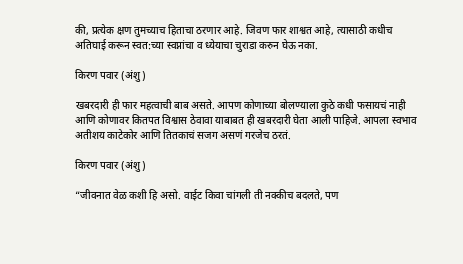की, प्रत्येक क्षण तुमच्याच हिताचा ठरणार आहे. जिवण फार शाश्वत आहे, त्यासाठी कधीच अतिघाई करून स्वत:च्या स्वप्नांचा व ध्येयाचा चुराडा करुन घेऊ नका.

किरण पवार (अंशु)

खबरदारी ही फार महत्वाची बाब असते. आपण कोणाच्या बोलण्याला कुठे कधी फसायचं नाही आणि कोणावर कितपत विश्वास ठेवावा याबाबत ही खबरदारी घेता आली पाहिजे. आपला स्वभाव अतीशय काटेकोर आणि तितकाचं सजग असणं गरजेच ठरतं.

किरण पवार (अंशु)

“जीवनात वेळ कशी हि असो. वाईट किवा चांगली ती नक्कीच बदलते, पण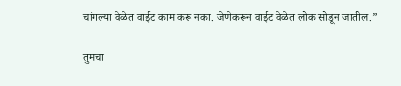चांगल्या वेळेत वाईट काम करू नका. जेणेकरून वाईट वेळेत लोक सोडून जातील.”

तुमचा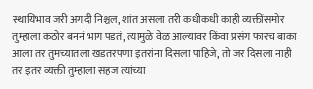स्थायिभाव जरी अगदी निश्चल, शांत असला तरी कधीकधी काही व्यक्तींसमोर तुम्हाला कठोर बननं भाग पडतं, त्यामुळे वेळ आल्यावर किंवा प्रसंग फारच बाका आला तर तुमच्यातला खडतरपणा इतरांना दिसला पाहिजे, तो जर दिसला नाही तर इतर व्यक्ती तुम्हाला सहज त्यांच्या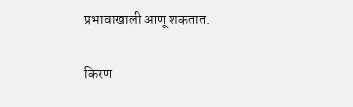प्रभावाखाली आणू शकतात.

किरण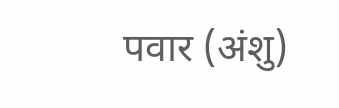पवार (अंशु)